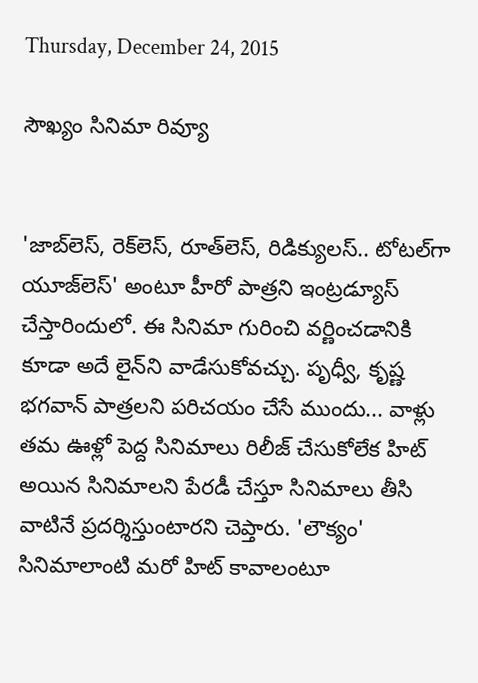Thursday, December 24, 2015

సౌఖ్యం సినిమా రివ్యూ


'జాబ్‌లెస్‌, రెక్‌లెస్‌, రూత్‌లెస్‌, రిడిక్యులస్‌.. టోటల్‌గా యూజ్‌లెస్‌' అంటూ హీరో పాత్రని ఇంట్రడ్యూస్‌ చేస్తారిందులో. ఈ సినిమా గురించి వర్ణించడానికి కూడా అదే లైన్‌ని వాడేసుకోవచ్చు. పృధ్వీ, కృష్ణ భగవాన్‌ పాత్రలని పరిచయం చేసే ముందు... వాళ్లు తమ ఊళ్లో పెద్ద సినిమాలు రిలీజ్‌ చేసుకోలేక హిట్‌ అయిన సినిమాలని పేరడీ చేస్తూ సినిమాలు తీసి వాటినే ప్రదర్శిస్తుంటారని చెప్తారు. 'లౌక్యం' సినిమాలాంటి మరో హిట్‌ కావాలంటూ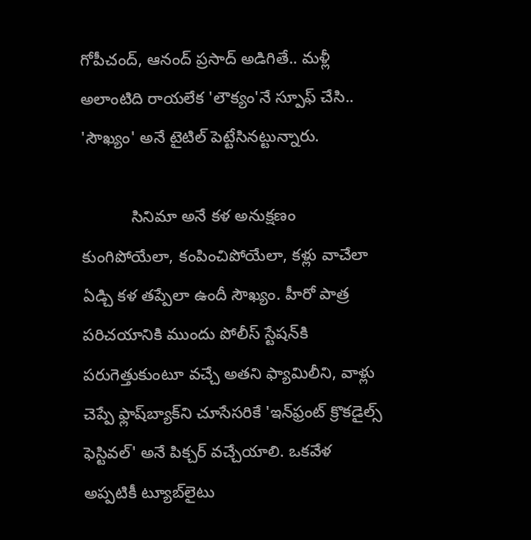గోపీచంద్‌, ఆనంద్‌ ప్రసాద్‌ అడిగితే.. మళ్లీ అలాంటిది రాయలేక 'లౌక్యం'నే స్పూఫ్‌ చేసి.. 'సౌఖ్యం' అనే టైటిల్‌ పెట్టేసినట్టున్నారు.

           సినిమా అనే కళ అనుక్షణం కుంగిపోయేలా, కంపించిపోయేలా, కళ్లు వాచేలా ఏడ్చి కళ తప్పేలా ఉందీ సౌఖ్యం. హీరో పాత్ర పరిచయానికి ముందు పోలీస్‌ స్టేషన్‌కి పరుగెత్తుకుంటూ వచ్చే అతని ఫ్యామిలీని, వాళ్లు చెప్పే ఫ్లాష్‌బ్యాక్‌ని చూసేసరికే 'ఇన్‌ఫ్రంట్‌ క్రొకడైల్స్‌ ఫెస్టివల్‌' అనే పిక్చర్‌ వచ్చేయాలి. ఒకవేళ అప్పటికీ ట్యూబ్‌లైటు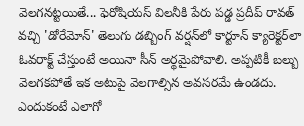వెలగనట్టయితే... ఫెరోషియస్‌ విలనీకి పేరు పడ్డ ప్రదీప్‌ రావత్‌ వచ్చి 'డోరేమోన్‌' తెలుగు డబ్బింగ్‌ వర్షన్‌లో కార్టూన్‌ క్యారెక్టర్‌లా ఓవరాక్ట్‌ చేస్తుంటే అయినా సీన్‌ అర్థమైపోవాలి. అప్పటికీ బల్బు వెలగకపోతే ఇక అటుపై వెలగాల్సిన అవసరమే ఉండదు. ఎందుకంటే ఎలాగో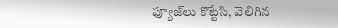ఫ్యూజ్‌లు కొట్టేసి, వెలిగిన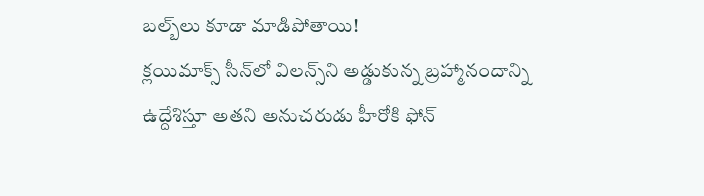బల్బ్‌లు కూడా మాడిపోతాయి!
క్లయిమాక్స్‌ సీన్‌లో విలన్స్‌ని అడ్డుకున్న బ్రహ్మానందాన్ని ఉద్దేశిస్తూ అతని అనుచరుడు హీరోకి ఫోన్‌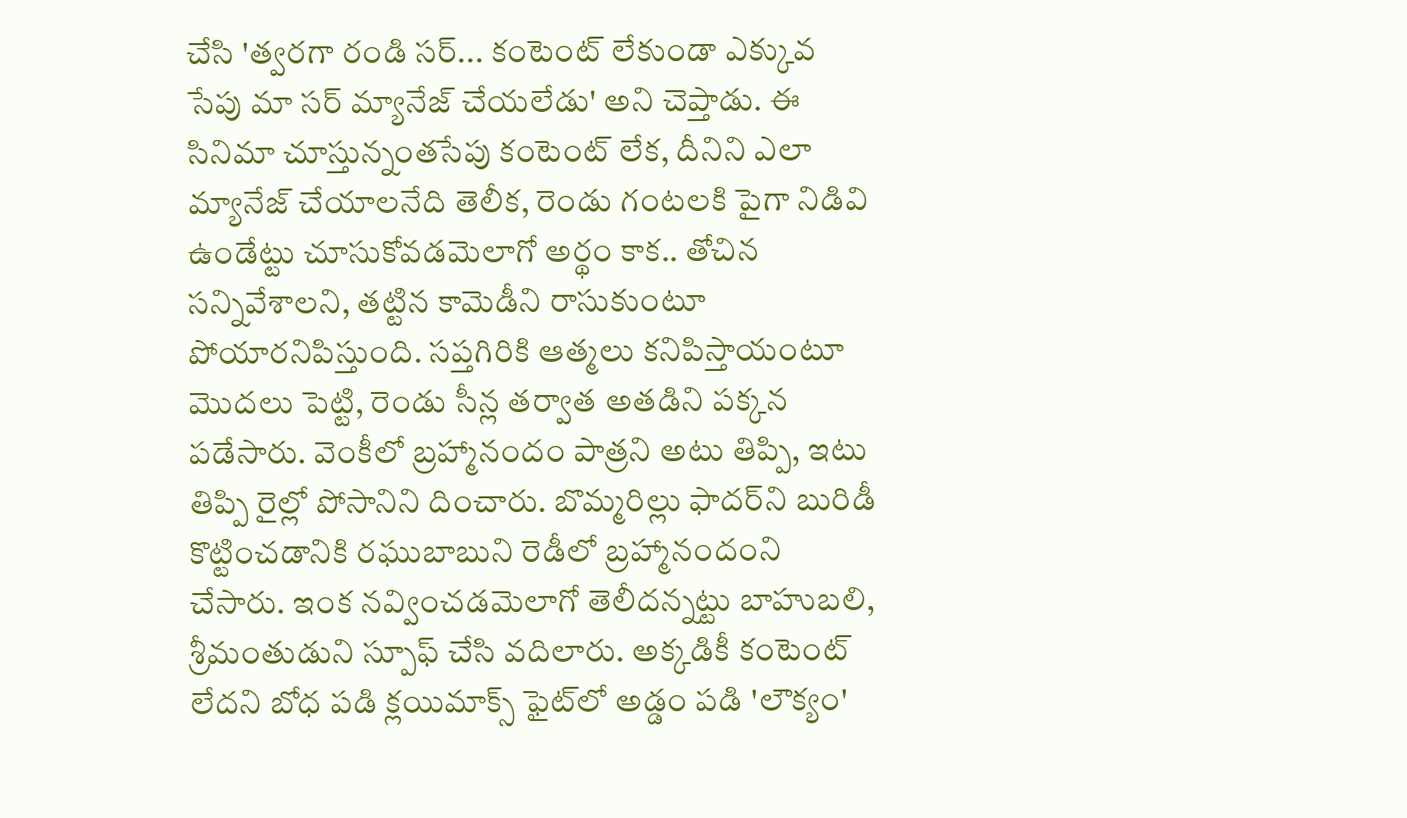చేసి 'త్వరగా రండి సర్‌... కంటెంట్‌ లేకుండా ఎక్కువ సేపు మా సర్‌ మ్యానేజ్‌ చేయలేడు' అని చెప్తాడు. ఈ సినిమా చూస్తున్నంతసేపు కంటెంట్‌ లేక, దీనిని ఎలా మ్యానేజ్‌ చేయాలనేది తెలీక, రెండు గంటలకి పైగా నిడివి ఉండేట్టు చూసుకోవడమెలాగో అర్థం కాక.. తోచిన సన్నివేశాలని, తట్టిన కామెడీని రాసుకుంటూ పోయారనిపిస్తుంది. సప్తగిరికి ఆత్మలు కనిపిస్తాయంటూ మొదలు పెట్టి, రెండు సీన్ల తర్వాత అతడిని పక్కన పడేసారు. వెంకీలో బ్రహ్మానందం పాత్రని అటు తిప్పి, ఇటు తిప్పి రైల్లో పోసానిని దించారు. బొమ్మరిల్లు ఫాదర్‌ని బురిడీ కొట్టించడానికి రఘుబాబుని రెడీలో బ్రహ్మానందంని చేసారు. ఇంక నవ్వించడమెలాగో తెలీదన్నట్టు బాహుబలి, శ్రీమంతుడుని స్పూఫ్‌ చేసి వదిలారు. అక్కడికీ కంటెంట్‌ లేదని బోధ పడి క్లయిమాక్స్‌ ఫైట్‌లో అడ్డం పడి 'లౌక్యం'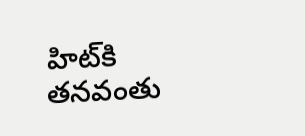హిట్‌కి తనవంతు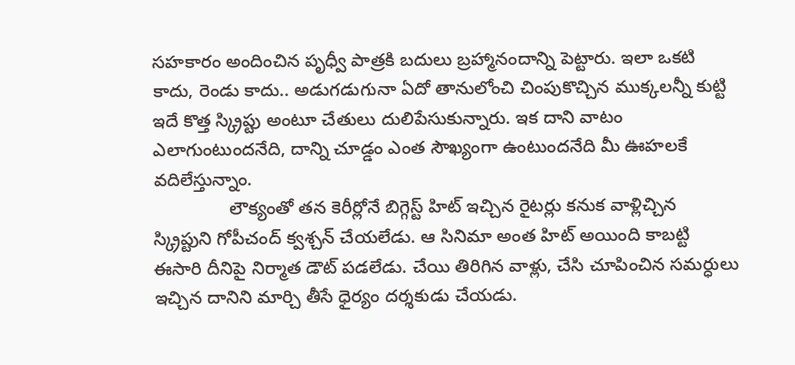సహకారం అందించిన పృధ్వీ పాత్రకి బదులు బ్రహ్మానందాన్ని పెట్టారు. ఇలా ఒకటి కాదు, రెండు కాదు.. అడుగడుగునా ఏదో తానులోంచి చింపుకొచ్చిన ముక్కలన్నీ కుట్టి ఇదే కొత్త స్క్రిప్టు అంటూ చేతులు దులిపేసుకున్నారు. ఇక దాని వాటం ఎలాగుంటుందనేది, దాన్ని చూడ్డం ఎంత సౌఖ్యంగా ఉంటుందనేది మీ ఊహలకే వదిలేస్తున్నాం.
               లౌక్యంతో తన కెరీర్లోనే బిగ్గెస్ట్‌ హిట్‌ ఇచ్చిన రైటర్లు కనుక వాళ్లిచ్చిన స్క్రిప్టుని గోపీచంద్‌ క్వశ్చన్‌ చేయలేడు. ఆ సినిమా అంత హిట్‌ అయింది కాబట్టి ఈసారి దీనిపై నిర్మాత డౌట్‌ పడలేడు. చేయి తిరిగిన వాళ్లు, చేసి చూపించిన సమర్ధులు ఇచ్చిన దానిని మార్చి తీసే ధైర్యం దర్శకుడు చేయడు.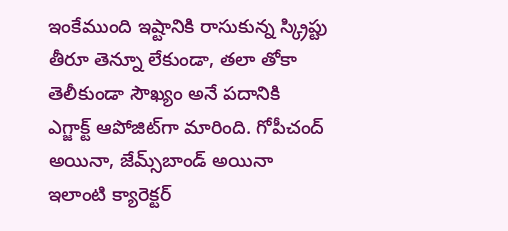ఇంకేముంది ఇష్టానికి రాసుకున్న స్క్రిప్టు తీరూ తెన్నూ లేకుండా, తలా తోకా తెలీకుండా సౌఖ్యం అనే పదానికి ఎగ్జాక్ట్‌ ఆపోజిట్‌గా మారింది. గోపీచంద్‌ అయినా, జేమ్స్‌బాండ్‌ అయినా ఇలాంటి క్యారెక్టర్‌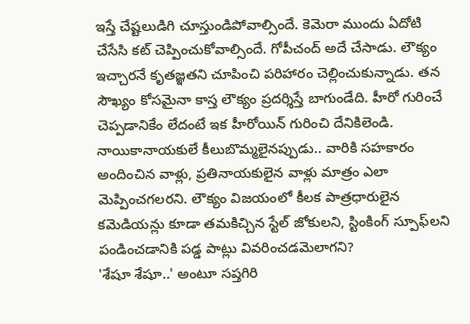ఇస్తే చేష్టలుడిగి చూస్తుండిపోవాల్సిందే. కెమెరా ముందు ఏదోటి చేసేసి కట్‌ చెప్పించుకోవాల్సిందే. గోపీచంద్‌ అదే చేసాడు. లౌక్యం ఇచ్చారనే కృతజ్ఞతని చూపించి పరిహారం చెల్లించుకున్నాడు. తన సౌఖ్యం కోసమైనా కాస్త లౌక్యం ప్రదర్శిస్తే బాగుండేది. హీరో గురించే చెప్పడానికేం లేదంటే ఇక హీరోయిన్‌ గురించి దేనికిలెండి. నాయికానాయకులే కీలుబొమ్మలైనప్పుడు.. వారికి సహకారం అందించిన వాళ్లు, ప్రతినాయకులైన వాళ్లు మాత్రం ఎలా మెప్పించగలరని. లౌక్యం విజయంలో కీలక పాత్రధారులైన కమెడియన్లు కూడా తమకిచ్చిన స్టేల్‌ జోకులని, స్టింకింగ్‌ స్పూఫ్‌లని పండించడానికి పడ్డ పాట్లు వివరించడమెలాగని?
'శేషూ శేషూ..' అంటూ సప్తగిరి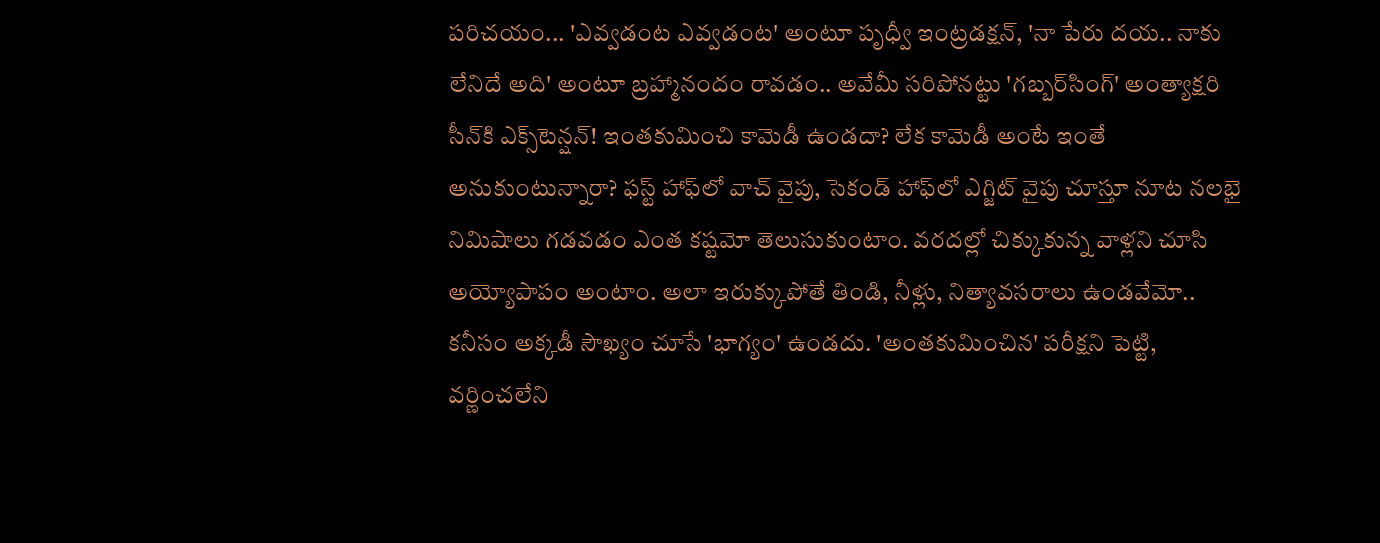పరిచయం... 'ఎవ్వడంట ఎవ్వడంట' అంటూ పృధ్వీ ఇంట్రడక్షన్‌, 'నా పేరు దయ.. నాకు లేనిదే అది' అంటూ బ్రహ్మానందం రావడం.. అవేమీ సరిపోనట్టు 'గబ్బర్‌సింగ్‌' అంత్యాక్షరి సీన్‌కి ఎక్స్‌టెన్షన్‌! ఇంతకుమించి కామెడీ ఉండదా? లేక కామెడీ అంటే ఇంతే అనుకుంటున్నారా? ఫస్ట్‌ హాఫ్‌లో వాచ్‌ వైపు, సెకండ్‌ హాఫ్‌లో ఎగ్జిట్‌ వైపు చూస్తూ నూట నలభై నిమిషాలు గడవడం ఎంత కష్టమో తెలుసుకుంటాం. వరదల్లో చిక్కుకున్న వాళ్లని చూసి అయ్యోపాపం అంటాం. అలా ఇరుక్కుపోతే తిండి, నీళ్లు, నిత్యావసరాలు ఉండవేమో.. కనీసం అక్కడీ సౌఖ్యం చూసే 'భాగ్యం' ఉండదు. 'అంతకుమించిన' పరీక్షని పెట్టి, వర్ణించలేని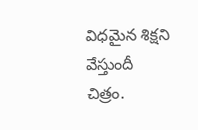విధమైన శిక్షని వేస్తుందీ చిత్రం.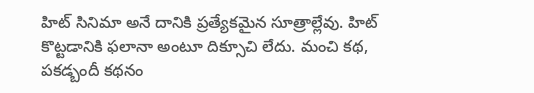హిట్‌ సినిమా అనే దానికి ప్రత్యేకమైన సూత్రాల్లేవు. హిట్‌ కొట్టడానికి ఫలానా అంటూ దిక్సూచి లేదు. మంచి కథ, పకడ్బందీ కథనం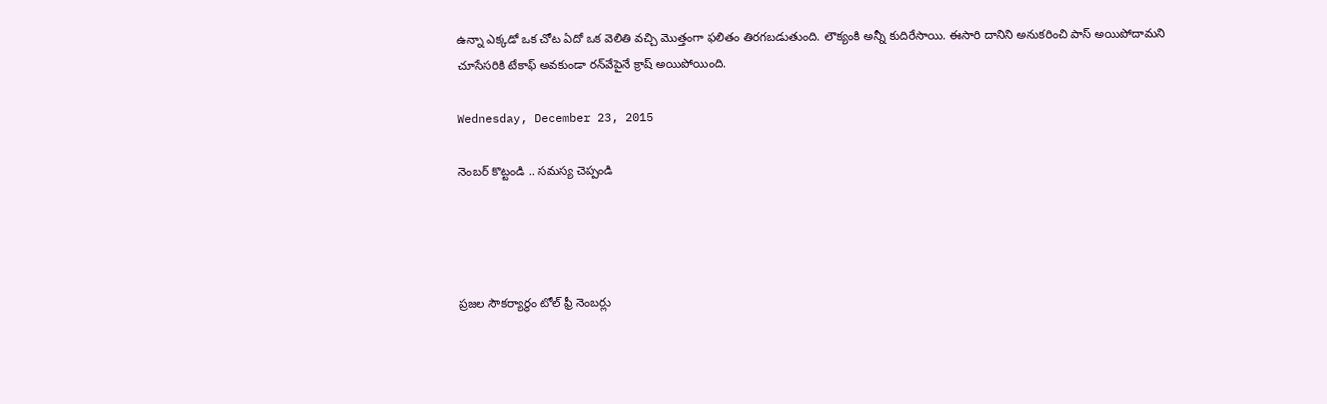ఉన్నా ఎక్కడో ఒక చోట ఏదో ఒక వెలితి వచ్చి మొత్తంగా ఫలితం తిరగబడుతుంది. లౌక్యంకి అన్నీ కుదిరేసాయి. ఈసారి దానిని అనుకరించి పాస్‌ అయిపోదామని చూసేసరికి టేకాఫ్‌ అవకుండా రన్‌వేపైనే క్రాష్‌ అయిపోయింది.

Wednesday, December 23, 2015

నెంబర్‌ కొట్టండి .. సమస్య చెప్పండి




ప్రజల సౌకర్యార్థం టోల్‌ ఫ్రీ నెంబర్లు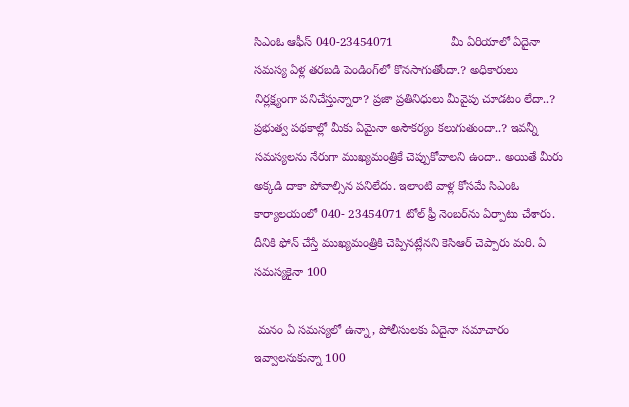సిఎంఓ ఆఫీస్‌ 040-23454071                 మీ ఏరియాలో ఏదైనా సమస్య ఏళ్ల తరబడి పెండింగ్‌లో కొనసాగుతోందా.? అధికారులు నిర్లక్ష్యంగా పనిచేస్తున్నారా? ప్రజా ప్రతినిధులు మీవైపు చూడటం లేదా..? ప్రభుత్వ పథకాల్లో మీకు ఏమైనా అసౌకర్యం కలుగుతుందా..? ఇవన్నీ సమస్యలను నేరుగా ముఖ్యమంత్రికే చెప్పుకోవాలని ఉందా.. అయితే మీరు అక్కడి దాకా పోవాల్సిన పనిలేదు. ఇలాంటి వాళ్ల కోసమే సిఎంఓ కార్యాలయంలో 040- 23454071 టోల్‌ ఫ్రీ నెంబర్‌ను ఏర్పాటు చేశారు. దీనికి ఫోన్‌ చేస్తే ముఖ్యమంత్రికి చెప్పినట్లేనని కెసిఆర్‌ చెప్పారు మరి. ఏ సమస్యకైనా 100

 మనం ఏ సమస్యలో ఉన్నా, పోలీసులకు ఏదైనా సమాచారం ఇవ్వాలనుకున్నా 100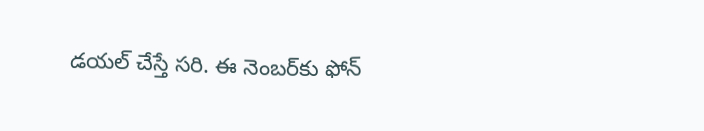డయల్‌ చేస్తే సరి. ఈ నెంబర్‌కు ఫోన్‌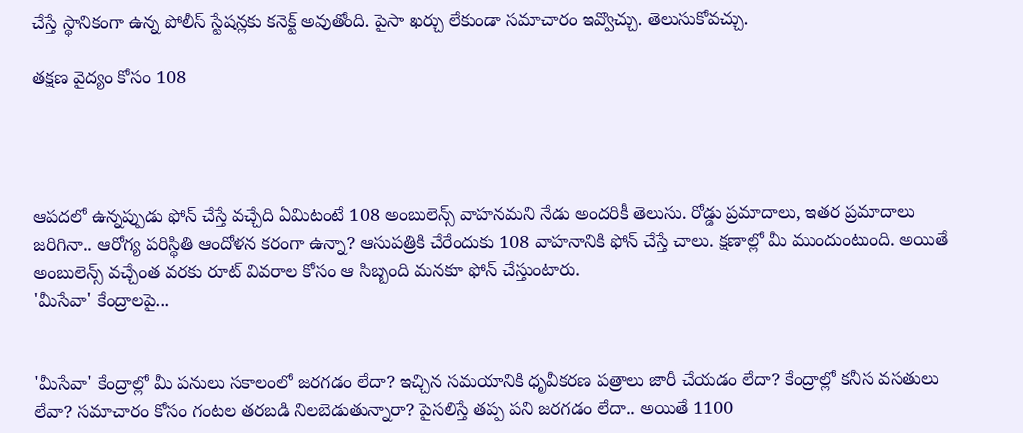చేస్తే స్థానికంగా ఉన్న పోలీస్‌ స్టేషన్లకు కనెక్ట్‌ అవుతోంది. పైసా ఖర్చు లేకుండా సమాచారం ఇవ్వొచ్చు. తెలుసుకోవచ్చు.

తక్షణ వైద్యం కోసం 108




ఆపదలో ఉన్నప్పుడు ఫోన్‌ చేస్తే వచ్చేది ఏమిటంటే 108 అంబులెన్స్‌ వాహనమని నేడు అందరికీ తెలుసు. రోడ్డు ప్రమాదాలు, ఇతర ప్రమాదాలు జరిగినా.. ఆరోగ్య పరిస్థితి ఆందోళన కరంగా ఉన్నా? ఆసుపత్రికి చేరేందుకు 108 వాహనానికి ఫోన్‌ చేస్తే చాలు. క్షణాల్లో మీ ముందుంటుంది. అయితే అంబులెన్స్‌ వచ్చేంత వరకు రూట్‌ వివరాల కోసం ఆ సిబ్బంది మనకూ ఫోన్‌ చేస్తుంటారు.
'మీసేవా' కేంద్రాలపై...


'మీసేవా' కేంద్రాల్లో మీ పనులు సకాలంలో జరగడం లేదా? ఇచ్చిన సమయానికి ధృవీకరణ పత్రాలు జారీ చేయడం లేదా? కేంద్రాల్లో కనీస వసతులు లేవా? సమాచారం కోసం గంటల తరబడి నిలబెడుతున్నారా? పైసలిస్తే తప్ప పని జరగడం లేదా.. అయితే 1100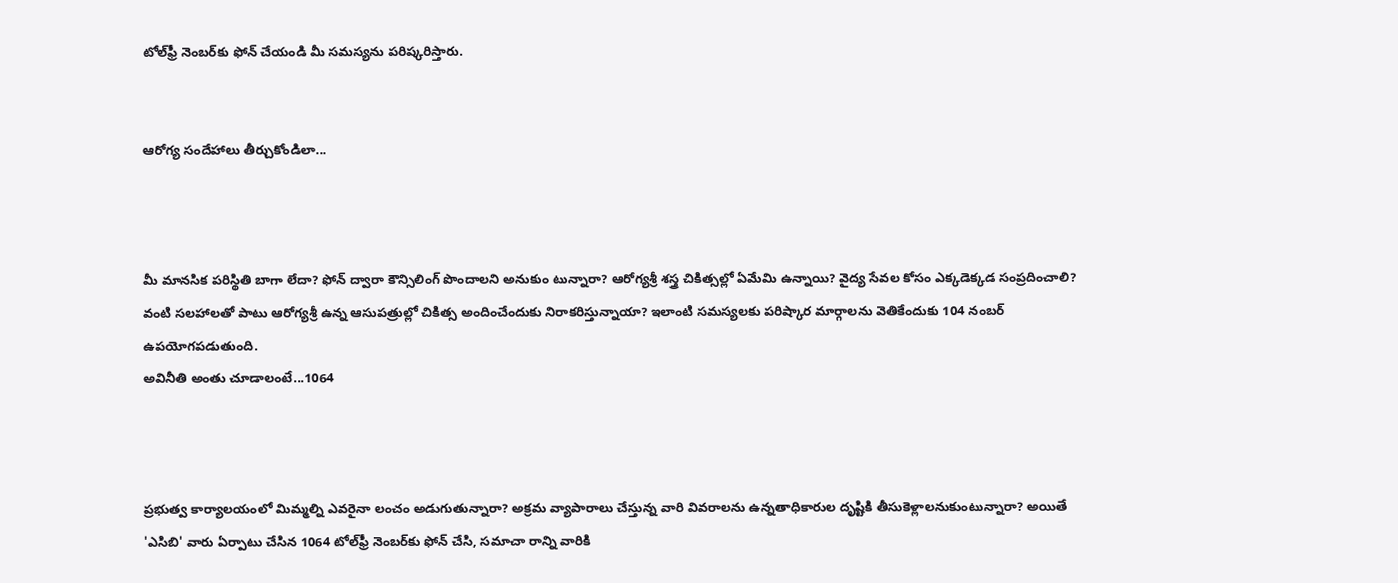టోల్‌ఫ్రీ నెంబర్‌కు ఫోన్‌ చేయండి మీ సమస్యను పరిష్కరిస్తారు.


ఆరోగ్య సందేహాలు తీర్చుకోండిలా...



మీ మానసిక పరిస్థితి బాగా లేదా? ఫోన్‌ ద్వారా కౌన్సిలింగ్‌ పొందాలని అనుకుం టున్నారా? ఆరోగ్యశ్రీ శస్త్ర చికిత్సల్లో ఏమేమి ఉన్నాయి? వైద్య సేవల కోసం ఎక్కడెక్కడ సంప్రదించాలి? వంటి సలహాలతో పాటు ఆరోగ్యశ్రీ ఉన్న ఆసుపత్రుల్లో చికిత్స అందించేందుకు నిరాకరిస్తున్నాయా? ఇలాంటి సమస్యలకు పరిష్కార మార్గాలను వెతికేందుకు 104 నంబర్‌ ఉపయోగపడుతుంది.
అవినీతి అంతు చూడాలంటే...1064



ప్రభుత్వ కార్యాలయంలో మిమ్మల్ని ఎవరైనా లంచం అడుగుతున్నారా? అక్రమ వ్యాపారాలు చేస్తున్న వారి వివరాలను ఉన్నతాధికారుల దృష్టికి తీసుకెళ్లాలనుకుంటున్నారా? అయితే 'ఎసిబి' వారు ఏర్పాటు చేసిన 1064 టోల్‌ఫ్రీ నెంబర్‌కు ఫోన్‌ చేసి, సమాచా రాన్ని వారికి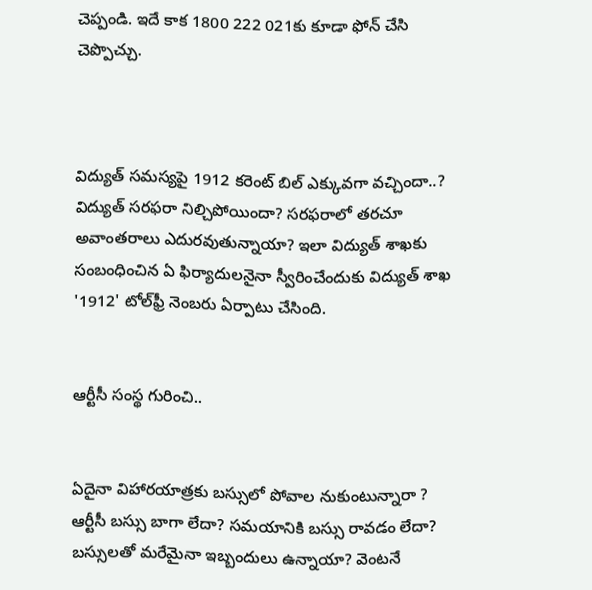చెప్పండి. ఇదే కాక 1800 222 021కు కూడా ఫోన్‌ చేసి చెప్పొచ్చు.



విద్యుత్‌ సమస్యపై 1912 కరెంట్‌ బిల్‌ ఎక్కువగా వచ్చిందా..? విద్యుత్‌ సరఫరా నిల్చిపోయిందా? సరఫరాలో తరచూ అవాంతరాలు ఎదురవుతున్నాయా? ఇలా విద్యుత్‌ శాఖకు సంబంధించిన ఏ ఫిర్యాదులనైనా స్వీరించేందుకు విద్యుత్‌ శాఖ '1912' టోల్‌ఫ్రీ నెంబరు ఏర్పాటు చేసింది.


ఆర్టీసీ సంస్థ గురించి..


ఏదైనా విహారయాత్రకు బస్సులో పోవాల నుకుంటున్నారా ? ఆర్టీసీ బస్సు బాగా లేదా? సమయానికి బస్సు రావడం లేదా? బస్సులతో మరేమైనా ఇబ్బందులు ఉన్నాయా? వెంటనే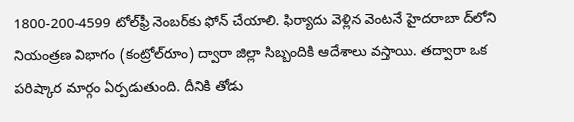1800-200-4599 టోల్‌ఫ్రీ నెంబర్‌కు ఫోన్‌ చేయాలి. ఫిర్యాదు వెళ్లిన వెంటనే హైదరాబా ద్‌లోని నియంత్రణ విభాగం (కంట్రోల్‌రూం) ద్వారా జిల్లా సిబ్బందికి ఆదేశాలు వస్తాయి. తద్వారా ఒక పరిష్కార మార్గం ఏర్పడుతుంది. దీనికి తోడు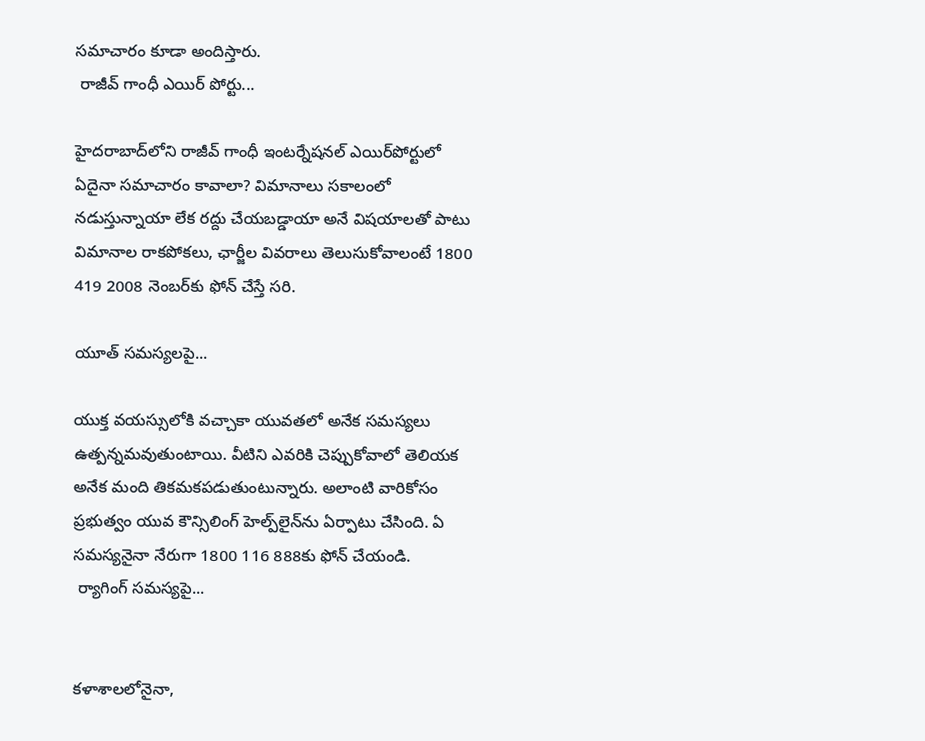సమాచారం కూడా అందిస్తారు.
 రాజీవ్‌ గాంధీ ఎయిర్‌ పోర్టు...

హైదరాబాద్‌లోని రాజీవ్‌ గాంధీ ఇంటర్నేషనల్‌ ఎయిర్‌పోర్టులో ఏదైనా సమాచారం కావాలా? విమానాలు సకాలంలో నడుస్తున్నాయా లేక రద్దు చేయబడ్డాయా అనే విషయాలతో పాటు విమానాల రాకపోకలు, ఛార్జీల వివరాలు తెలుసుకోవాలంటే 1800 419 2008 నెంబర్‌కు ఫోన్‌ చేస్తే సరి.

యూత్‌ సమస్యలపై...

యుక్త వయస్సులోకి వచ్చాకా యువతలో అనేక సమస్యలు ఉత్పన్నమవుతుంటాయి. వీటిని ఎవరికి చెప్పుకోవాలో తెలియక అనేక మంది తికమకపడుతుంటున్నారు. అలాంటి వారికోసం ప్రభుత్వం యువ కౌన్సిలింగ్‌ హెల్ప్‌లైన్‌ను ఏర్పాటు చేసింది. ఏ సమస్యనైనా నేరుగా 1800 116 888కు ఫోన్‌ చేయండి.
 ర్యాగింగ్‌ సమస్యపై...


కళాశాలలోనైనా,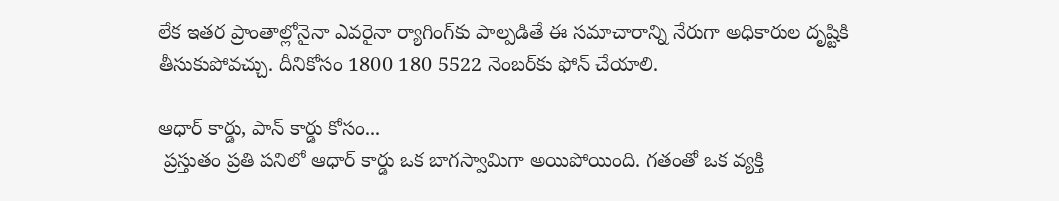లేక ఇతర ప్రాంతాల్లోనైనా ఎవరైనా ర్యాగింగ్‌కు పాల్పడితే ఈ సమాచారాన్ని నేరుగా అధికారుల దృష్టికి తీసుకుపోవచ్చు. దీనికోసం 1800 180 5522 నెంబర్‌కు ఫోన్‌ చేయాలి.

ఆధార్‌ కార్డు, పాన్‌ కార్డు కోసం...
 ప్రస్తుతం ప్రతి పనిలో ఆధార్‌ కార్డు ఒక బాగస్వామిగా అయిపోయింది. గతంతో ఒక వ్యక్తి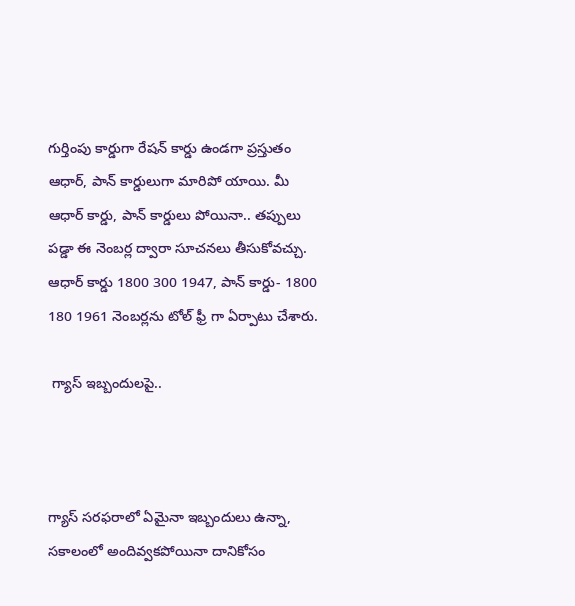గుర్తింపు కార్డుగా రేషన్‌ కార్డు ఉండగా ప్రస్తుతం ఆధార్‌, పాన్‌ కార్డులుగా మారిపో యాయి. మీ ఆధార్‌ కార్డు, పాన్‌ కార్డులు పోయినా.. తప్పులు పడ్డా ఈ నెంబర్ల ద్వారా సూచనలు తీసుకోవచ్చు. ఆధార్‌ కార్డు 1800 300 1947, పాన్‌ కార్డు- 1800 180 1961 నెంబర్లను టోల్‌ ఫ్రీ గా ఏర్పాటు చేశారు.

 గ్యాస్‌ ఇబ్బందులపై..



గ్యాస్‌ సరఫరాలో ఏమైనా ఇబ్బందులు ఉన్నా, సకాలంలో అందివ్వకపోయినా దానికోసం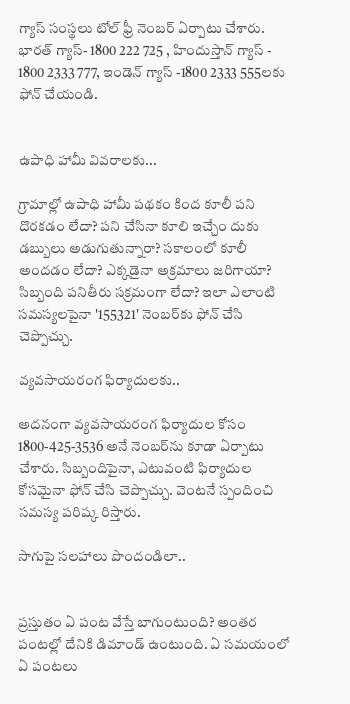గ్యాస్‌ సంస్థలు టోల్‌ ఫ్రీ నెంబర్‌ ఏర్పాటు చేశారు. భారత్‌ గ్యాస్‌- 1800 222 725 , హిందుస్తాన్‌ గ్యాస్‌ - 1800 2333 777, ఇండెన్‌ గ్యాస్‌ -1800 2333 555లకు ఫోన్‌ చేయండి.


ఉపాధి హామీ వివరాలకు...

గ్రామాల్లో ఉపాధి హామీ పథకం కింద కూలీ పని దొరకడం లేదా? పని చేసినా కూలి ఇచ్చేం దుకు డబ్బులు అడుగుతున్నారా? సకాలంలో కూలీ అందడం లేదా? ఎక్కడైనా అక్రమాలు జరిగాయా? సిబ్బంది పనితీరు సక్రమంగా లేదా? ఇలా ఎలాంటి సమస్యలపైనా '155321' నెంబర్‌కు ఫోన్‌ చేసి చెప్పొచ్చు.

వ్యవసాయరంగ ఫిర్యాదులకు..

అదనంగా వ్యవసాయరంగ ఫిర్యాదుల కోసం 1800-425-3536 అనే నెంబర్‌ను కూడా ఏర్పాటు చేశారు. సిబ్బందిపైనా, ఎటువంటి ఫిర్యాదుల కోసమైనా ఫోన్‌ చేసి చెప్పొచ్చు. వెంటనే స్పందించి సమస్య పరిష్క రిస్తారు.

సాగుపై సలహాలు పొందండిలా..


ప్రస్తుతం ఏ పంట వేస్తే బాగుంటుంది? అంతర పంటల్లో దేనికి డిమాండ్‌ ఉంటుంది. ఏ సమయంలో ఏ పంటలు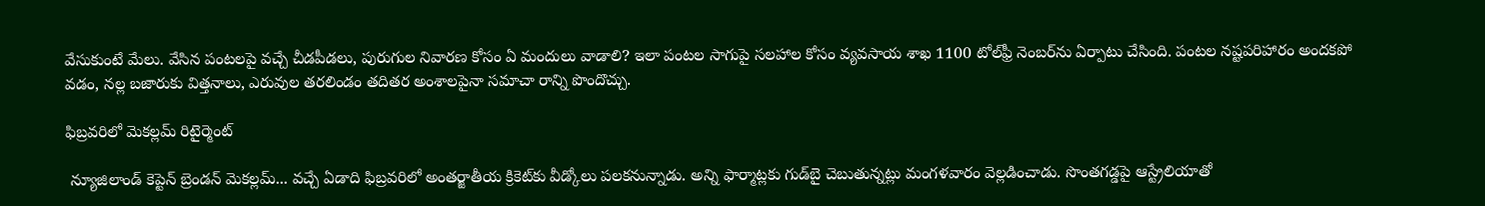వేసుకుంటే మేలు. వేసిన పంటలపై వచ్చే చీడపీడలు, పురుగుల నివారణ కోసం ఏ మందులు వాడాలి? ఇలా పంటల సాగుపై సలహాల కోసం వ్యవసాయ శాఖ 1100 టోల్‌ఫ్రీ నెంబర్‌ను ఏర్పాటు చేసింది. పంటల నష్టపరిహారం అందకపో వడం, నల్ల బజారుకు విత్తనాలు, ఎరువుల తరలిండం తదితర అంశాలపైనా సమాచా రాన్ని పొందొచ్చు.

ఫిబ్రవరిలో మెకల్లమ్ రిటైర్మెంట్

 న్యూజిలాండ్ కెప్టెన్ బ్రెండన్ మెకల్లమ్... వచ్చే ఏడాది ఫిబ్రవరిలో అంతర్జాతీయ క్రికెట్‌కు వీడ్కోలు పలకనున్నాడు. అన్ని ఫార్మాట్లకు గుడ్‌బై చెబుతున్నట్లు మంగళవారం వెల్లడించాడు. సొంతగడ్డపై ఆస్ట్రేలియాతో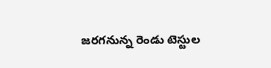జరగనున్న రెండు టెస్టుల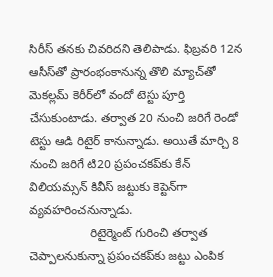సిరీస్ తనకు చివరిదని తెలిపాడు. ఫిబ్రవరి 12న ఆసీస్‌తో ప్రారంభంకానున్న తొలి మ్యాచ్‌తో మెకల్లమ్ కెరీర్‌లో వందో టెస్టు పూర్తి చేసుకుంటాడు. తర్వాత 20 నుంచి జరిగే రెండో టెస్టు ఆడి రిటైర్ కానున్నాడు. అయితే మార్చి 8 నుంచి జరిగే టి20 ప్రపంచకప్‌కు కేన్ విలియమ్సన్ కివీస్ జట్టుకు కెప్టెన్‌గా వ్యవహరించనున్నాడు.
                  రిటైర్మెంట్ గురించి తర్వాత చెప్పాలనుకున్నా ప్రపంచకప్‌కు జట్టు ఎంపిక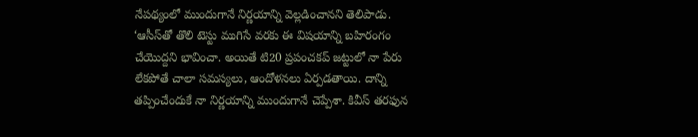నేపథ్యంలో ముందుగానే నిర్ణయాన్ని వెల్లడించానని తెలిపాడు. ‘ఆసీస్‌తో తొలి టెస్టు ముగిసే వరకు ఈ విషయాన్ని బహిరంగం చేయొద్దని భావించా. అయితే టి20 ప్రపంచకప్ జట్టులో నా పేరు లేకపోతే చాలా సమస్యలు, ఆందోళనలు ఏర్పడతాయి. దాన్ని తప్పించేందుకే నా నిర్ణయాన్ని ముందుగానే చెప్పేశా. కివీస్ తరఫున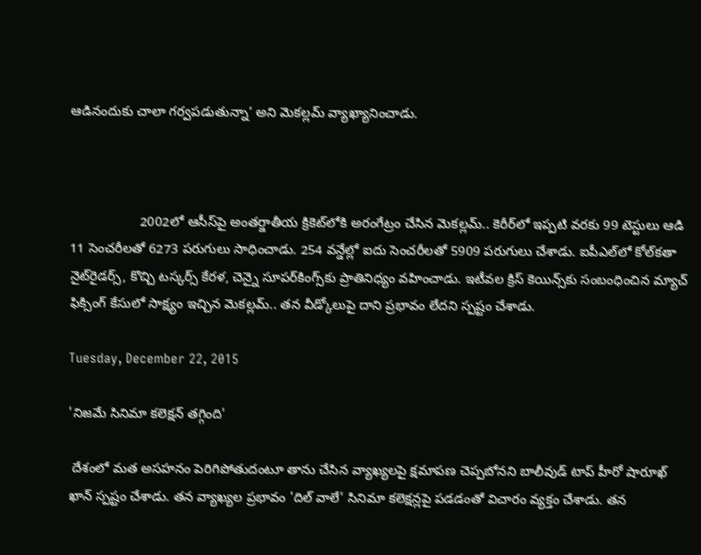ఆడినందుకు చాలా గర్వపడుతున్నా’ అని మెకల్లమ్ వ్యాఖ్యానించాడు.



                   2002లో ఆసీస్‌పై అంతర్జాతీయ క్రికెట్‌లోకి అరంగేట్రం చేసిన మెకల్లమ్.. కెరీర్‌లో ఇప్పటి వరకు 99 టెస్టులు ఆడి 11 సెంచరీలతో 6273 పరుగులు సాధించాడు. 254 వన్డేల్లో ఐదు సెంచరీలతో 5909 పరుగులు చేశాడు. ఐపీఎల్‌లో కోల్‌కతా నైట్‌రైడర్స్, కొచ్చి టస్కర్స్ కేరళ, చెన్నై సూపర్‌కింగ్స్‌కు ప్రాతినిధ్యం వహించాడు. ఇటీవల క్రిస్ కెయిన్స్‌కు సంబంధించిన మ్యాచ్ ఫిక్సింగ్ కేసులో సాక్ష్యం ఇచ్చిన మెకల్లమ్.. తన వీడ్కోలుపై దాని ప్రభావం లేదని స్పష్టం చేశాడు.

Tuesday, December 22, 2015

'నిజమే సినిమా కలెక్షన్ తగ్గింది'

 దేశంలో మత అసహనం పెరిగిపోతుదంటూ తాను చేసిన వ్యాఖ్యలపై క్షమాపణ చెప్పబోనని బాలీవుడ్ టాప్ హీరో షారూఖ్ ఖాన్ స్పష్టం చేశాడు. తన వ్యాఖ్యల ప్రభావం 'దిల్ వాలే' సినిమా కలెక్షన్లపై పడడంతో విచారం వ్యక్తం చేశాడు. తన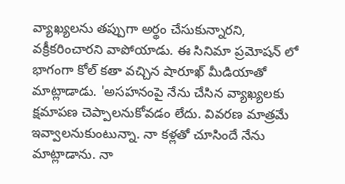వ్యాఖ్యలను తప్పుగా అర్థం చేసుకున్నారని, వక్రీకరించారని వాపోయాడు. ఈ సినిమా ప్రమోషన్ లో భాగంగా కోల్ కతా వచ్చిన షారూఖ్ మీడియాతో మాట్లాడాడు. 'అసహనంపై నేను చేసిన వ్యాఖ్యలకు క్షమాపణ చెప్పాలనుకోవడం లేదు. వివరణ మాత్రమే ఇవ్వాలనుకుంటున్నా. నా కళ్లతో చూసిందే నేను మాట్లాడాను. నా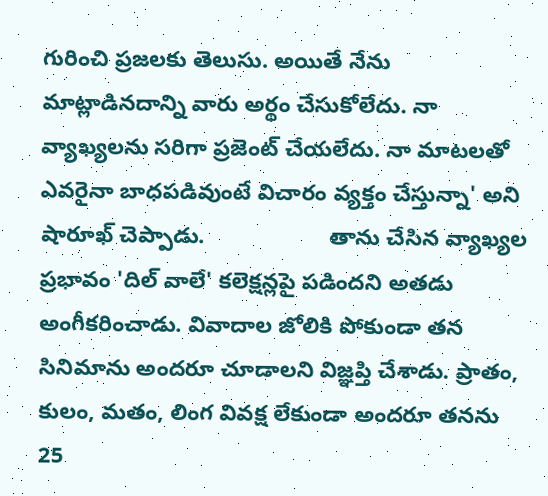గురించి ప్రజలకు తెలుసు. అయితే నేను మాట్లాడినదాన్ని వారు అర్థం చేసుకోలేదు. నా వ్యాఖ్యలను సరిగా ప్రజెంట్ చేయలేదు. నా మాటలతో ఎవరైనా బాధపడివుంటే విచారం వ్యక్తం చేస్తున్నా' అని షారూఖ్ చెప్పాడు.                    తాను చేసిన వ్యాఖ్యల ప్రభావం 'దిల్ వాలే' కలెక్షన్లపై పడిందని అతడు అంగీకరించాడు. వివాదాల జోలికి పోకుండా తన సినిమాను అందరూ చూడాలని విజ్ఞప్తి చేశాడు. ప్రాతం, కులం, మతం, లింగ వివక్ష లేకుండా అందరూ తనను 25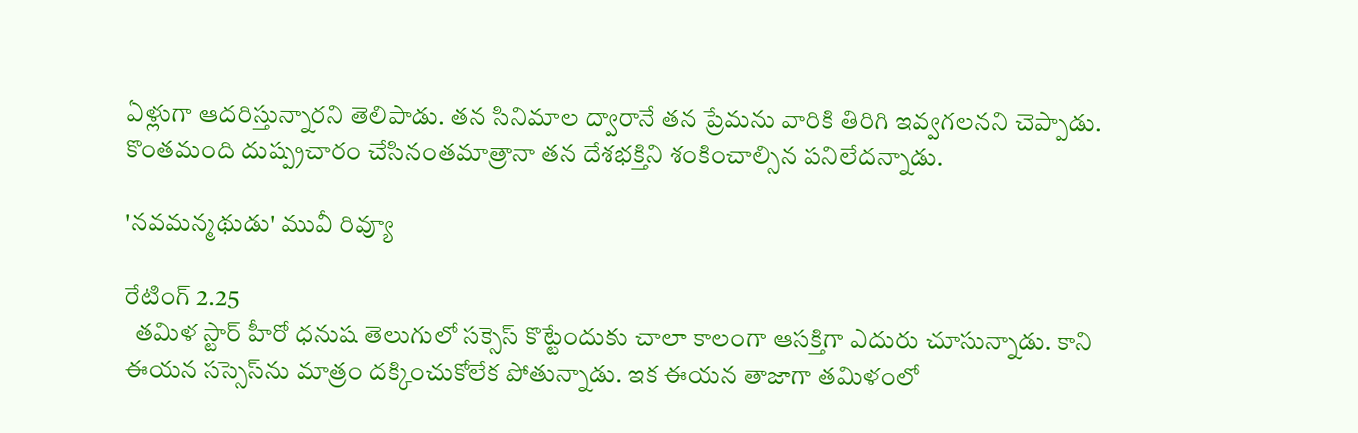ఏళ్లుగా ఆదరిస్తున్నారని తెలిపాడు. తన సినిమాల ద్వారానే తన ప్రేమను వారికి తిరిగి ఇవ్వగలనని చెప్పాడు. కొంతమంది దుష్ప్రచారం చేసినంతమాత్రానా తన దేశభక్తిని శంకించాల్సిన పనిలేదన్నాడు.

'నవమన్మథుడు' మువీ రివ్యూ

రేటింగ్‌ 2.25
  తమిళ స్టార్‌ హీరో ధనుష తెలుగులో సక్సెస్‌ కొట్టేందుకు చాలా కాలంగా ఆసక్తిగా ఎదురు చూసున్నాడు. కాని ఈయన సస్సెస్‌ను మాత్రం దక్కించుకోలేక పోతున్నాడు. ఇక ఈయన తాజాగా తమిళంలో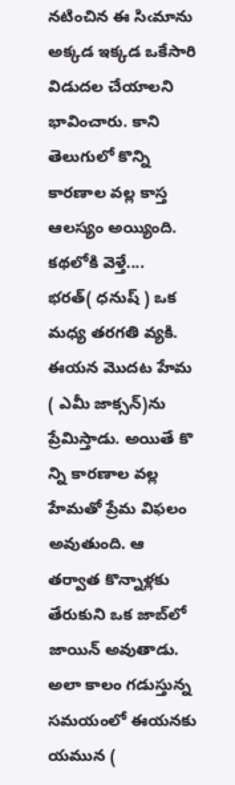నటించిన ఈ సిఁమాను అక్కడ ఇక్కడ ఒకేసారి విడుదల చేయాలని భావించారు. కాని తెలుగులో కొన్ని కారణాల వల్ల కాస్త ఆలస్యం అయ్యింది.
కథలోకి వెళ్తే....
భరత్‌( ధనుష్‌ ) ఒక మధ్య తరగతి వ్యకి. ఈయన మొదట హేమ ( ఎమీ జాక్సన్‌)ను ప్రేమిస్తాడు. అయితే కొ
న్ని కారణాల వల్ల హేమతో ప్రేమ విఫలం అవుతుంది. ఆ తర్వాత కొన్నాళ్లకు తేరుకుని ఒక జాబ్‌లో జాయిన్‌ అవుతాడు. అలా కాలం గడుస్తున్న సమయంలో ఈయనకు యమున (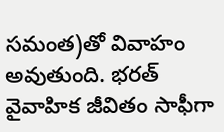సమంత)తో వివాహం అవుతుంది. భరత్‌ వైవాహిక జీవితం సాఫీగా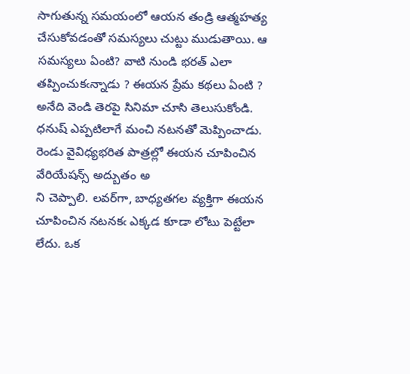సాగుతున్న సమయంలో ఆయన తండ్రి ఆత్మహత్య చేసుకోవడంతో సమస్యలు చుట్టు ముడుతాయి. ఆ సమస్యలు ఏంటి? వాటి నుండి భరత్‌ ఎలా తప్పించుకఁన్నాడు ? ఈయన ప్రేమ కథలు ఏంటి ? అనేది వెండి తెరపై సినిమా చూసి తెలుసుకోండి.
ధనుష్‌ ఎప్పటిలాగే మంచి నటనతో మెప్పించాడు. రెండు వైవిధ్యభరిత పాత్రల్లో ఈయన చూపించిన వేరియేషన్స్‌ అద్బుతం అ
ని చెప్పాలి. లవర్‌గా, బాధ్యతగల వ్యక్తిగా ఈయన చూపించిన నటనకఁ ఎక్కడ కూడా లోటు పెట్టేలా లేదు. ఒక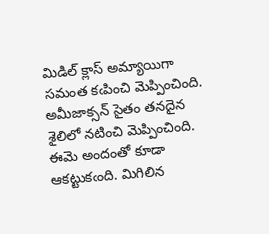మిడిల్‌ క్లాస్‌ అమ్యాయిగా సమంత కఁపించి మెప్పించింది. అమీజాక్సన్‌ సైతం తనదైన శైలిలో నటించి మెప్పించింది. ఈమె అందంతో కూడా ఆకట్టుకఁంది. మిగిలిన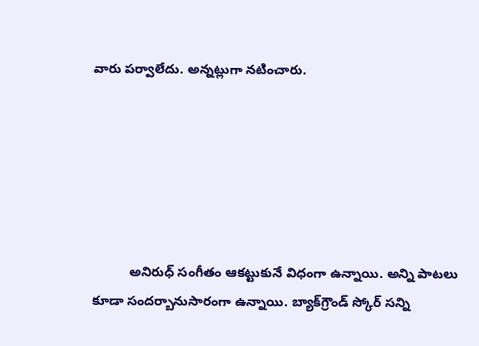వారు పర్వాలేదు. అన్నట్లుగా నటించారు.






          అనిరుధ్‌ సంగీతం ఆకట్టుకునే విధంగా ఉన్నాయి. అన్ని పాటలు కూడా సందర్బానుసారంగా ఉన్నాయి. బ్యాక్‌గ్రౌండ్‌ స్కోర్‌ సన్ని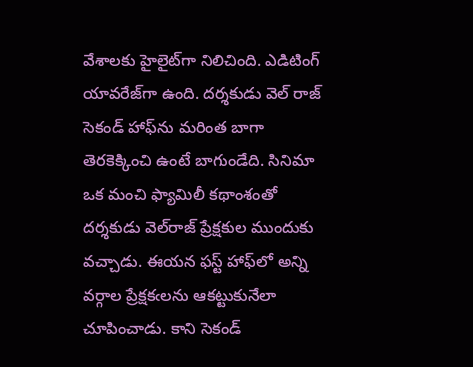వేశాలకు హైలైట్‌గా నిలిచింది. ఎడిటింగ్‌ యావరేజ్‌గా ఉంది. దర్శకుడు వెల్‌ రాజ్‌ సెకండ్‌ హాఫ్‌ను మరింత బాగా తెరకెక్కించి ఉంటే బాగుండేది. సినిమా ఒక మంచి ఫ్యామిలీ కథాంశంతో దర్శకుడు వెల్‌రాజ్‌ ప్రేక్షకుల ముందుకు వచ్చాడు. ఈయన ఫస్ట్‌ హాఫ్‌లో అన్ని వర్గాల ప్రేక్షకఁలను ఆకట్టుకునేలా చూపించాడు. కాని సెకండ్‌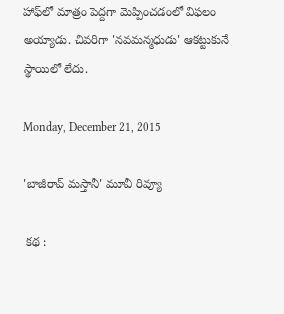హాఫ్‌లో మాత్రం పెద్దగా మెప్పించడంలో విఫలం అయ్యాడు. చివరిగా 'నవమన్మధుడు' ఆకట్టుకునే స్థాయిలో లేదు.

Monday, December 21, 2015

'బాజీరావ్ మస్తానీ' మూవీ రివ్యూ

 కథ :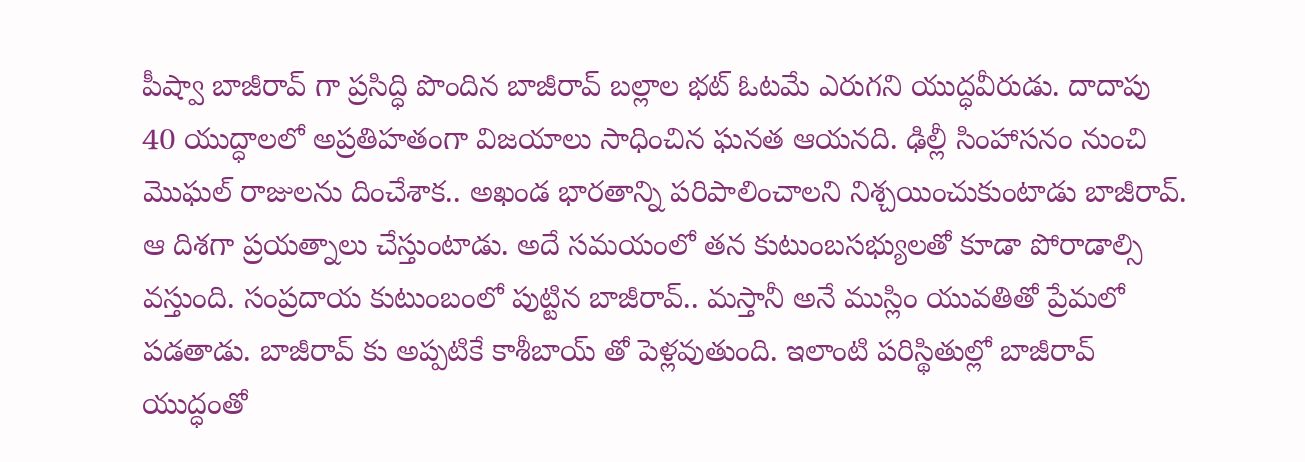పీష్వా బాజీరావ్ గా ప్రసిద్ధి పొందిన బాజీరావ్ బల్లాల భట్ ఓటమే ఎరుగని యుద్ధవీరుడు. దాదాపు 40 యుద్ధాలలో అప్రతిహతంగా విజయాలు సాధించిన ఘనత ఆయనది. ఢిల్లీ సింహాసనం నుంచి మొఘల్ రాజులను దించేశాక.. అఖండ భారతాన్ని పరిపాలించాలని నిశ్చయించుకుంటాడు బాజీరావ్. ఆ దిశగా ప్రయత్నాలు చేస్తుంటాడు. అదే సమయంలో తన కుటుంబసభ్యులతో కూడా పోరాడాల్సి వస్తుంది. సంప్రదాయ కుటుంబంలో పుట్టిన బాజీరావ్.. మస్తానీ అనే ముస్లిం యువతితో ప్రేమలో పడతాడు. బాజీరావ్ కు అప్పటికే కాశీబాయ్ తో పెళ్లవుతుంది. ఇలాంటి పరిస్థితుల్లో బాజీరావ్ యుద్ధంతో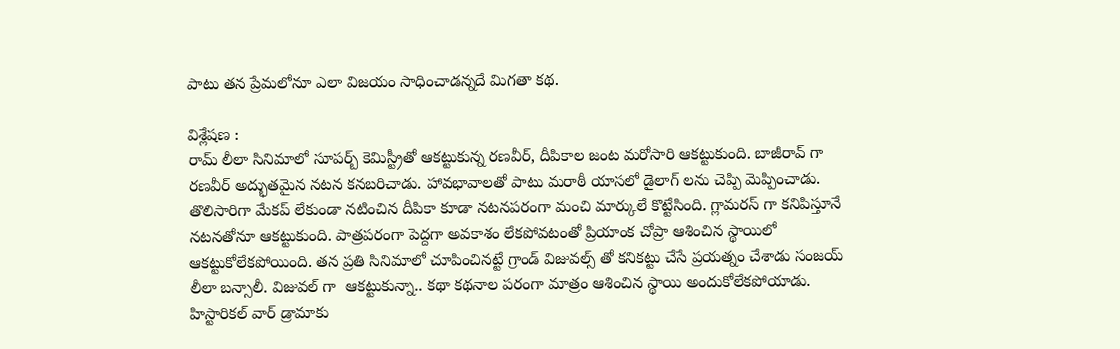పాటు తన ప్రేమలోనూ ఎలా విజయం సాధించాడన్నదే మిగతా కథ.

విశ్లేషణ :
రామ్ లీలా సినిమాలో సూపర్బ్ కెమిస్ట్రీతో ఆకట్టుకున్న రణవీర్, దీపికాల జంట మరోసారి ఆకట్టుకుంది. బాజీరావ్ గా రణవీర్ అద్భుతమైన నటన కనబరిచాడు. హావభావాలతో పాటు మరాఠీ యాసలో డైలాగ్ లను చెప్పి మెప్పించాడు. తొలిసారిగా మేకప్ లేకుండా నటించిన దీపికా కూడా నటనపరంగా మంచి మార్కులే కొట్టేసింది. గ్లామరస్ గా కనిపిస్తూనే నటనతోనూ ఆకట్టుకుంది. పాత్రపరంగా పెద్దగా అవకాశం లేకపోవటంతో ప్రియాంక చోప్రా ఆశించిన స్థాయిలో ఆకట్టుకోలేకపోయింది. తన ప్రతి సినిమాలో చూపించినట్టే గ్రాండ్ విజువల్స్ తో కనికట్టు చేసే ప్రయత్నం చేశాడు సంజయ్ లీలా బన్సాలీ. విజువల్ గా  ఆకట్టుకున్నా.. కథా కథనాల పరంగా మాత్రం ఆశించిన స్థాయి అందుకోలేకపోయాడు. హిస్టారికల్ వార్ డ్రామాకు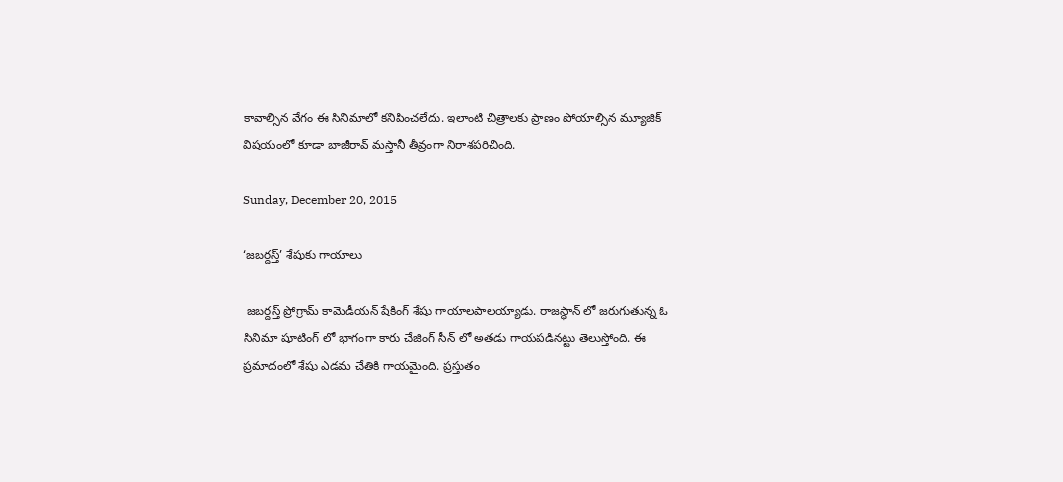కావాల్సిన వేగం ఈ సినిమాలో కనిపించలేదు. ఇలాంటి చిత్రాలకు ప్రాణం పోయాల్సిన మ్యూజిక్ విషయంలో కూడా బాజీరావ్ మస్తానీ తీవ్రంగా నిరాశపరిచింది.

Sunday, December 20, 2015

‘జబర్దస్త్’ శేషుకు గాయాలు

 జబర్దస్త్ ప్రోగ్రామ్ కామెడీయన్ షేకింగ్ శేషు గాయాలపాలయ్యాడు. రాజస్థాన్ లో జరుగుతున్న ఓ సినిమా షూటింగ్ లో భాగంగా కారు చేజింగ్ సీన్ లో అతడు గాయపడినట్టు తెలుస్తోంది. ఈ ప్రమాదంలో శేషు ఎడమ చేతికి గాయమైంది. ప్రస్తుతం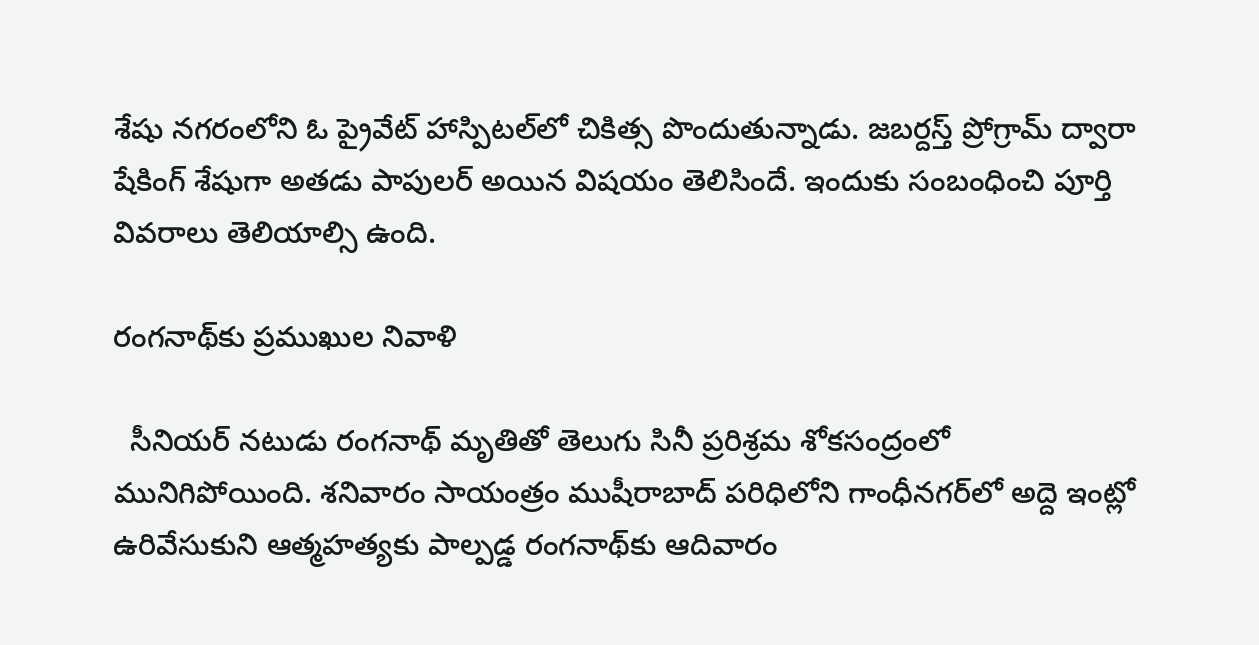శేషు నగరంలోని ఓ ప్రైవేట్ హాస్పిటల్‌లో చికిత్స పొందుతున్నాడు. జబర్దస్త్ ప్రోగ్రామ్ ద్వారా షేకింగ్ శేషుగా అతడు పాపులర్ అయిన విషయం తెలిసిందే. ఇందుకు సంబంధించి పూర్తి వివరాలు తెలియాల్సి ఉంది.

రంగనాథ్‌కు ప్రముఖుల నివాళి

  సీనియర్ నటుడు రంగనాథ్ మృతితో తెలుగు సినీ ప్రరిశ్రమ శోకసంద్రంలో మునిగిపోయింది. శనివారం సాయంత్రం ముషీరాబాద్‌ పరిధిలోని గాంధీనగర్‌లో అద్దె ఇంట్లో ఉరివేసుకుని ఆత్మహత్యకు పాల్పడ్డ రంగనాథ్‌కు ఆదివారం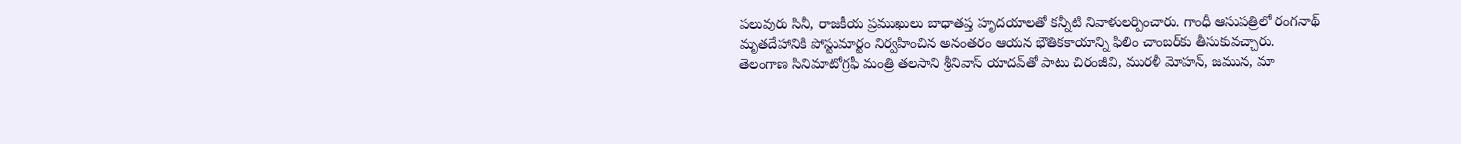పలువురు సినీ, రాజకీయ ప్రముఖులు బాధాతప్త హృదయాలతో కన్నీటి నివాళులర్పించారు. గాంధీ ఆసుపత్రిలో రంగనాథ్ మృతదేహానికి పోస్టుమార్టం నిర్వహించిన అనంతరం ఆయన భౌతికకాయాన్ని ఫిలిం చాంబర్‌కు తీసుకువచ్చారు. తెలంగాణ సినిమాటోగ్రఫీ మంత్రి తలసాని శ్రీనివాస్ యాదవ్‌తో పాటు చిరంజీవి, మురళీ మోహన్, జమున, మా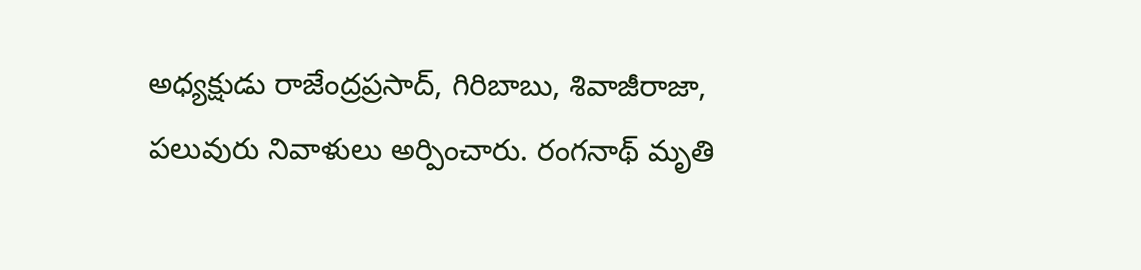అధ్యక్షుడు రాజేంద్రప్రసాద్, గిరిబాబు, శివాజీరాజా, పలువురు నివాళులు అర్పించారు. రంగనాథ్ మృతి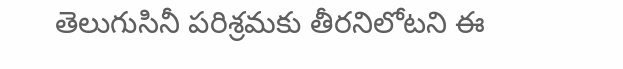తెలుగుసినీ పరిశ్రమకు తీరనిలోటని ఈ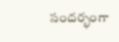సందర్భంగా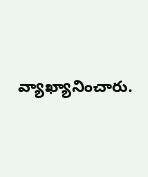వ్యాఖ్యానించారు.